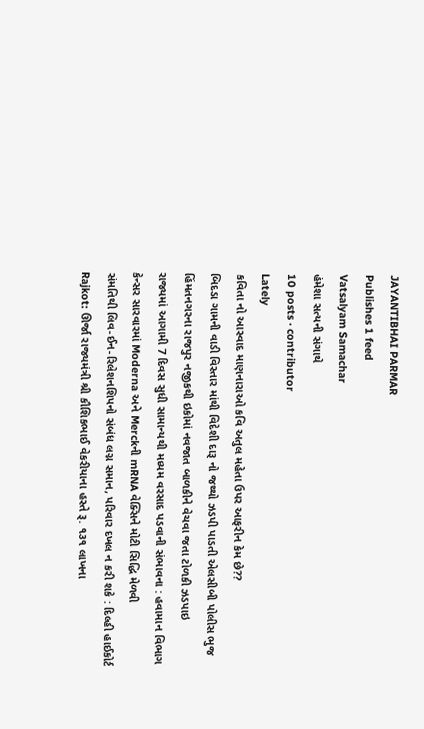JAYANTIBHAI PARMAR
Publishes 1 feed
Vatsalyam Samachar
હંમેશા સત્યની સંગાથે
10 posts · contributor
Lately
કવિતા નો આસ્વાદ માણનારાઓ કવિ અતુલ મહેતા ઉપર આફરીન કેમ છે??
બિદડા ગામની વાડી વિસ્તાર માંથી વિદેશી દારૂ નો જથ્થો ઝડપી પાડતી એલસીબી પોલીસ ભુજ
હિંમતનગરના રાજપુર નજીકથી ઇકોમાં નવજાત બાળકીને વેચવા જતા ટોળકી ઝડપાઇ
રાજ્યમાં આગામી 7 દિવસ સુધી સામાન્યથી મધ્યમ વરસાદ પડવાની સંભાવના : હવામાન વિભાગ
કેન્સર સારવારમાં Moderna અને Merckની mRNA વેક્સિને મોટી સિદ્ધિ મેળવી
સંમતિથી લિવ-ઈન-રિલેશનશિપનો સંબંધ લગ્ન સમાન, પરિવાર દખલ ન કરી શકે : દિલ્હી હાઈકોર્ટ
Rajkot: ઊર્જા રાજ્યમંત્રી શ્રી કૌશિકભાઈ વેકરીયાના હસ્તે રૂ. ૧૩૧ લાખના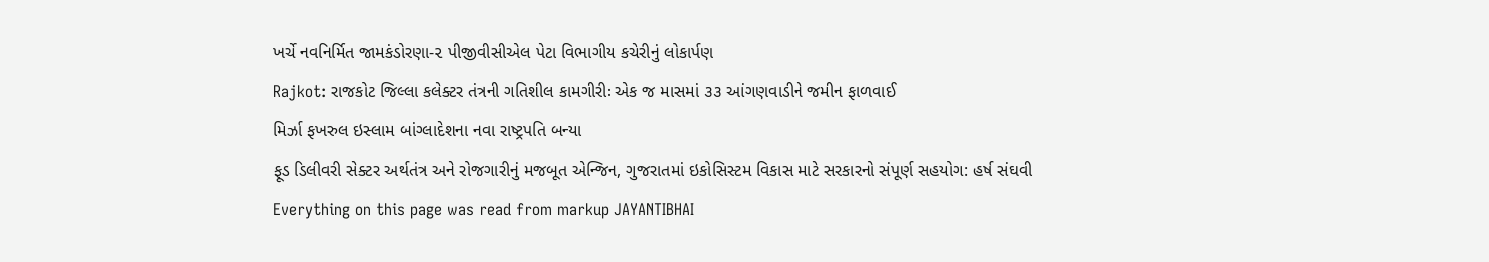ખર્ચે નવનિર્મિત જામકંડોરણા-૨ પીજીવીસીએલ પેટા વિભાગીય કચેરીનું લોકાર્પણ
Rajkot: રાજકોટ જિલ્લા કલેક્ટર તંત્રની ગતિશીલ કામગીરીઃ એક જ માસમાં ૩૩ આંગણવાડીને જમીન ફાળવાઈ
મિર્ઝા ફખરુલ ઇસ્લામ બાંગ્લાદેશના નવા રાષ્ટ્રપતિ બન્યા
ફૂડ ડિલીવરી સેક્ટર અર્થતંત્ર અને રોજગારીનું મજબૂત એન્જિન, ગુજરાતમાં ઇકોસિસ્ટમ વિકાસ માટે સરકારનો સંપૂર્ણ સહયોગ: હર્ષ સંઘવી
Everything on this page was read from markup JAYANTIBHAI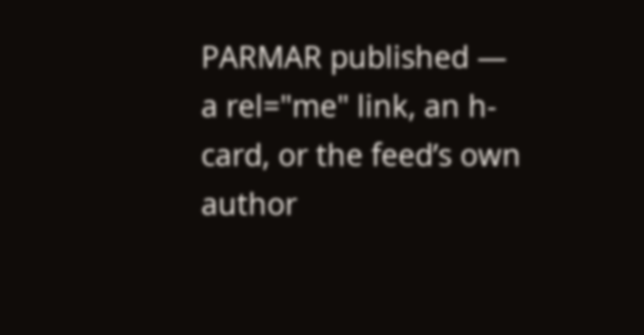PARMAR published — a rel="me" link, an h-card, or the feed’s own author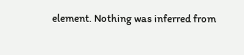element. Nothing was inferred from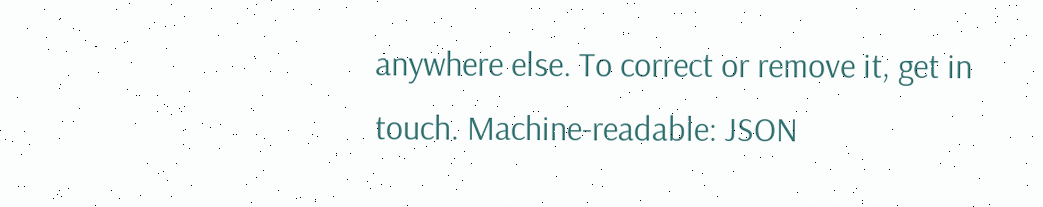anywhere else. To correct or remove it, get in touch. Machine-readable: JSON